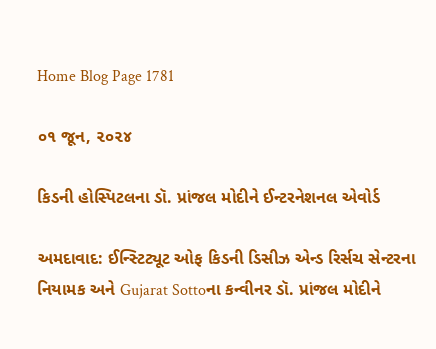Home Blog Page 1781

૦૧ જૂન, ૨૦૨૪

કિડની હોસ્પિટલના ડૉ. પ્રાંજલ મોદીને ઈન્ટરનેશનલ એવોર્ડ

અમદાવાદ: ઈન્સ્ટિટ્યૂટ ઓફ કિડની ડિસીઝ એન્ડ રિર્સચ સેન્ટરના નિયામક અને Gujarat Sottoના કન્વીનર ડૉ. પ્રાંજલ મોદીને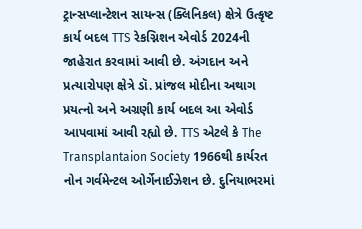ટ્રાન્સપ્લાન્ટેશન સાયન્સ (ક્લિનિકલ) ક્ષેત્રે ઉત્કૃષ્ટ કાર્ય બદલ TTS રેકગ્નિશન એવોર્ડ 2024ની જાહેરાત કરવામાં આવી છે. અંગદાન અને પ્રત્યારોપણ ક્ષેત્રે ડૉ. પ્રાંજલ મોદીના અથાગ પ્રયત્નો અને અગ્રણી કાર્ય બદલ આ એવોર્ડ આપવામાં આવી રહ્યો છે. TTS એટલે કે The Transplantaion Society 1966થી કાર્યરત નોન ગર્વમેન્ટલ ઓર્ગેનાઈઝેશન છે. દુનિયાભરમાં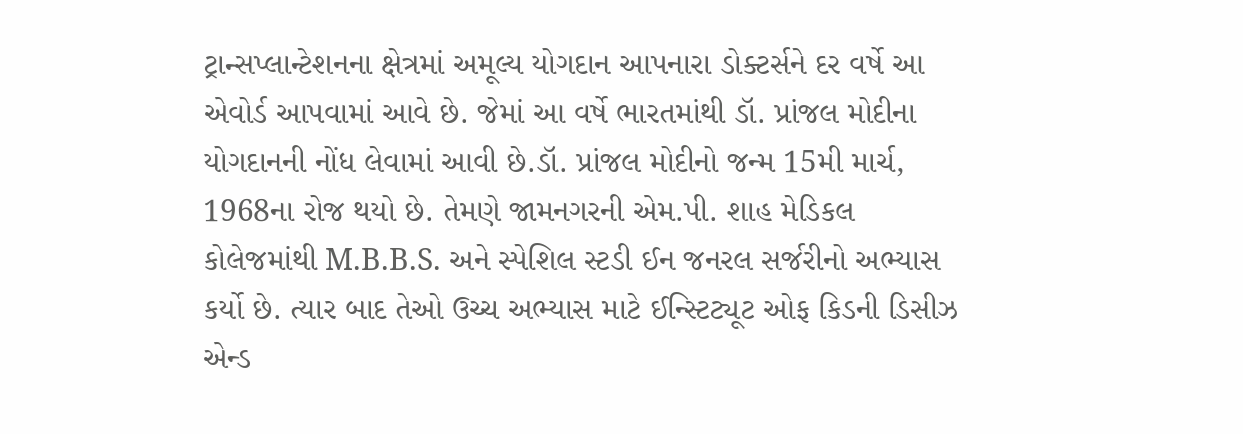ટ્રાન્સપ્લાન્ટેશનના ક્ષેત્રમાં અમૂલ્ય યોગદાન આપનારા ડોક્ટર્સને દર વર્ષે આ એવોર્ડ આપવામાં આવે છે. જેમાં આ વર્ષે ભારતમાંથી ડૉ. પ્રાંજલ મોદીના યોગદાનની નોંધ લેવામાં આવી છે.ડૉ. પ્રાંજલ મોદીનો જન્મ 15મી માર્ચ, 1968ના રોજ થયો છે. તેમણે જામનગરની એમ.પી. શાહ મેડિકલ કોલેજમાંથી M.B.B.S. અને સ્પેશિલ સ્ટડી ઈન જનરલ સર્જરીનો અભ્યાસ કર્યો છે. ત્યાર બાદ તેઓ ઉચ્ચ અભ્યાસ માટે ઈન્સ્ટિટ્યૂટ ઓફ કિડની ડિસીઝ એન્ડ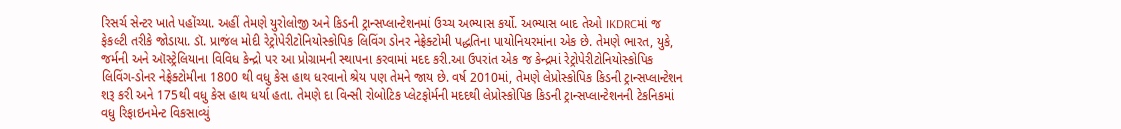રિસર્ચ સેન્ટર ખાતે પહોંચ્યા. અહીં તેમણે યુરોલોજી અને કિડની ટ્રાન્સપ્લાન્ટેશનમાં ઉચ્ચ અભ્યાસ કર્યો. અભ્યાસ બાદ તેઓ IKDRCમાં જ ફેકલ્ટી તરીકે જોડાયા. ડૉ. પ્રાજંલ મોદી રેટ્રોપેરીટોનિયોસ્કોપિક લિવિંગ ડોનર નેફ્રેક્ટોમી પદ્ધતિના પાયોનિયરમાંના એક છે. તેમણે ભારત, યુકે, જર્મની અને ઑસ્ટ્રેલિયાના વિવિધ કેન્દ્રો પર આ પ્રોગ્રામની સ્થાપના કરવામાં મદદ કરી.આ ઉપરાંત એક જ કેન્દ્રમાં રેટ્રોપેરીટોનિયોસ્કોપિક લિવિંગ-ડોનર નેફ્રેક્ટોમીના 1800 થી વધુ કેસ હાથ ધરવાનો શ્રેય પણ તેમને જાય છે. વર્ષ 2010માં, તેમણે લેપ્રોસ્કોપિક કિડની ટ્રાન્સપ્લાન્ટેશન શરૂ કરી અને 175થી વધુ કેસ હાથ ધર્યા હતા. તેમણે દા વિન્સી રોબોટિક પ્લેટફોર્મની મદદથી લેપ્રોસ્કોપિક કિડની ટ્રાન્સપ્લાન્ટેશનની ટેકનિકમાં વધુ રિફાઇનમેન્ટ વિકસાવ્યું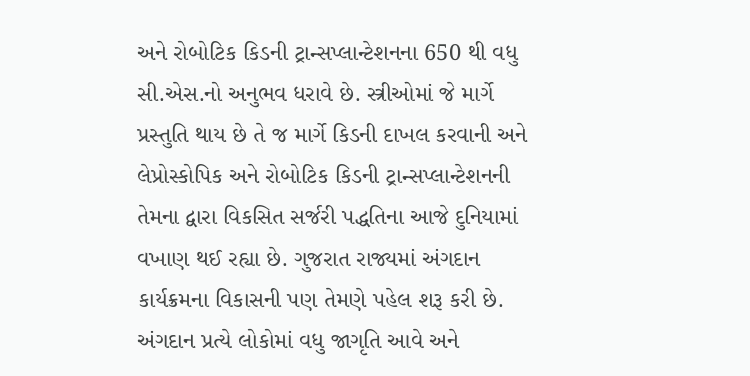અને રોબોટિક કિડની ટ્રાન્સપ્લાન્ટેશનના 650 થી વધુ સી.એસ.નો અનુભવ ધરાવે છે. સ્ત્રીઓમાં જે માર્ગે પ્રસ્તુતિ થાય છે તે જ માર્ગે કિડની દાખલ કરવાની અને લેપ્રોસ્કોપિક અને રોબોટિક કિડની ટ્રાન્સપ્લાન્ટેશનની તેમના દ્વારા વિકસિત સર્જરી પદ્ધતિના આજે દુનિયામાં વખાણ થઈ રહ્યા છે. ગુજરાત રાજ્યમાં અંગદાન કાર્યક્રમના વિકાસની પણ તેમણે પહેલ શરૂ કરી છે. અંગદાન પ્રત્યે લોકોમાં વધુ જાગૃતિ આવે અને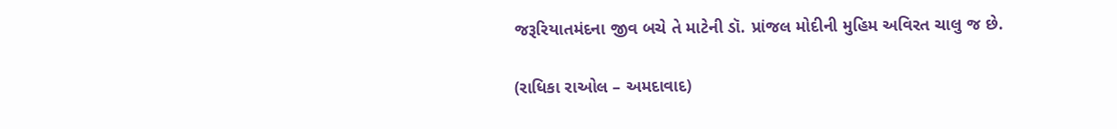જરૂરિયાતમંદના જીવ બચે તે માટેની ડૉ. પ્રાંજલ મોદીની મુહિમ અવિરત ચાલુ જ છે.

(રાધિકા રાઓલ – અમદાવાદ)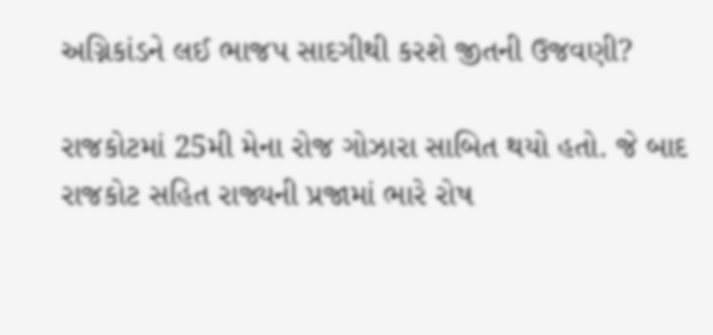અગ્નિકાંડને લઈ ભાજપ સાદગીથી કરશે જીતની ઉજવણી?

રાજકોટમાં 25મી મેના રોજ ગોઝારા સાબિત થયો હતો. જે બાદ રાજકોટ સહિત રાજ્યની પ્રજામાં ભારે રોષ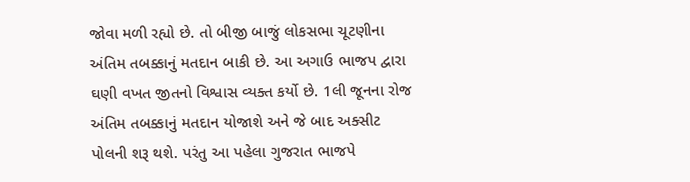જોવા મળી રહ્યો છે. તો બીજી બાજું લોકસભા ચૂટણીના અંતિમ તબક્કાનું મતદાન બાકી છે. આ અગાઉ ભાજપ દ્વારા ઘણી વખત જીતનો વિશ્વાસ વ્યક્ત કર્યો છે. 1લી જૂનના રોજ અંતિમ તબક્કાનું મતદાન યોજાશે અને જે બાદ અક્સીટ પોલની શરૂ થશે. પરંતુ આ પહેલા ગુજરાત ભાજપે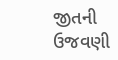જીતની ઉજવણી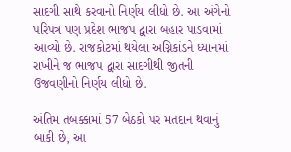સાદગી સાથે કરવાનો નિર્ણય લીધો છે. આ અંગેનો પરિપત્ર પણ પ્રદેશ ભાજપ દ્વારા બહાર પાડવામાં આવ્યો છે. રાજકોટમાં થયેલા અગ્નિકાંડને ધ્યાનમાં રાખીને જ ભાજપ દ્વારા સાદગીથી જીતની ઉજવણીનો નિર્ણય લીધો છે.

અંતિમ તબક્કામાં 57 બેઠકો પર મતદાન થવાનું બાકી છે, આ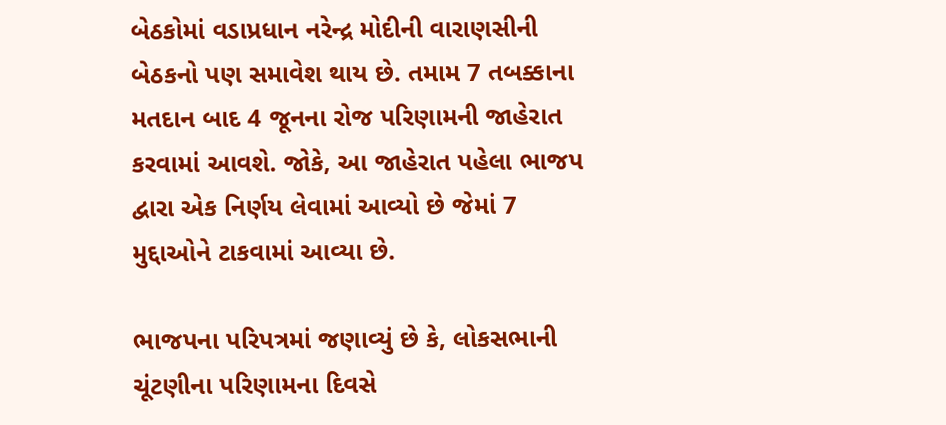બેઠકોમાં વડાપ્રધાન નરેન્દ્ર મોદીની વારાણસીની બેઠકનો પણ સમાવેશ થાય છે. તમામ 7 તબક્કાના મતદાન બાદ 4 જૂનના રોજ પરિણામની જાહેરાત કરવામાં આવશે. જોકે, આ જાહેરાત પહેલા ભાજપ દ્વારા એક નિર્ણય લેવામાં આવ્યો છે જેમાં 7 મુદ્દાઓને ટાકવામાં આવ્યા છે.

ભાજપના પરિપત્રમાં જણાવ્યું છે કે, લોકસભાની ચૂંટણીના પરિણામના દિવસે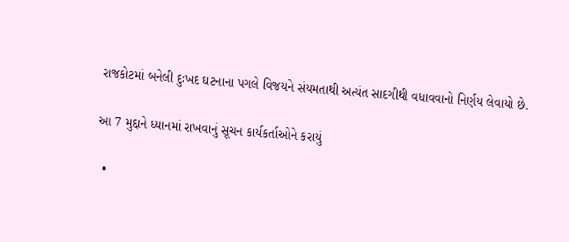રાજકોટમાં બનેલી દુઃખદ ઘટનાના પગલે વિજયને સંયમતાથી અત્યંત સાદગીથી વધાવવાનો નિર્ણય લેવાયો છે.

આ 7 મુદ્દાને ધ્યાનમાં રાખવાનું સૂચન કાર્યકર્તાઓને કરાયું

  •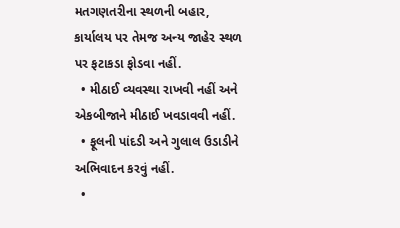મતગણતરીના સ્થળની બહાર, કાર્યાલય પર તેમજ અન્ય જાહેર સ્થળ પર ફટાકડા ફોડવા નહીં.
  • મીઠાઈ વ્યવસ્થા રાખવી નહીં અને એકબીજાને મીઠાઈ ખવડાવવી નહીં.
  • ફૂલની પાંદડી અને ગુલાલ ઉડાડીને અભિવાદન કરવું નહીં.
  •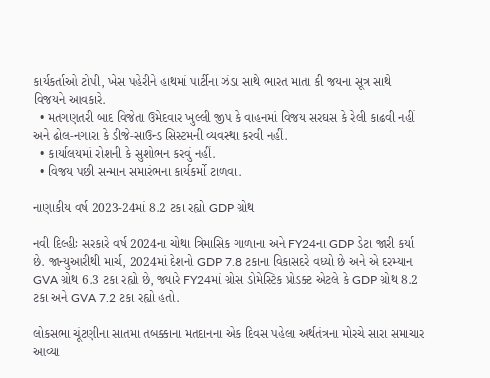કાર્યકર્તાઓ ટોપી, ખેસ પહેરીને હાથમાં પાર્ટીના ઝંડા સાથે ભારત માતા કી જયના સૂત્ર સાથે વિજયને આવકારે.
  • મતગણતરી બાદ વિજેતા ઉમેદવાર ખુલ્લી જીપ કે વાહનમાં વિજય સરઘસ કે રેલી કાઢવી નહીં અને ઢોલ-નગારા કે ડીજે-સાઉન્ડ સિસ્ટમની વ્યવસ્થા કરવી નહીં.
  • કાર્યાલયમાં રોશની કે સુશોભન કરવું નહીં.
  • વિજય પછી સન્માન સમારંભના કાર્યકર્મો ટાળવા.

નાણાકીય વર્ષ 2023-24માં 8.2 ટકા રહ્યો GDP ગ્રોથ

નવી દિલ્હીઃ સરકારે વર્ષ 2024ના ચોથા ત્રિમાસિક ગાળાના અને FY24ના GDP ડેટા જારી કર્યા છે. જાન્યુઆરીથી માર્ચ, 2024માં દેશનો GDP 7.8 ટકાના વિકાસદરે વધ્યો છે અને એ દરમ્યાન GVA ગ્રોથ 6.3 ટકા રહ્યો છે, જ્યારે FY24માં ગ્રોસ ડોમેસ્ટિક પ્રોડક્ટ એટલે કે GDP ગ્રોથ 8.2 ટકા અને GVA 7.2 ટકા રહ્યો હતો.

લોકસભા ચૂંટણીના સાતમા તબક્કાના મતદાનના એક દિવસ પહેલા અર્થતંત્રના મોરચે સારા સમાચાર આવ્યા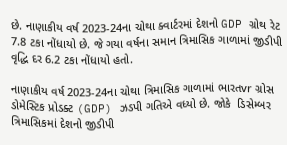છે. નાણાકીય વર્ષ 2023-24ના ચોથા ક્વાર્ટરમાં દેશનો GDP ગ્રોથ રેટ 7.8 ટકા નોંધાયો છે. જે ગયા વર્ષના સમાન ત્રિમાસિક ગાળામાં જીડીપી વૃદ્ધિ દર 6.2 ટકા નોંધાયો હતો.

નાણાકીય વર્ષ 2023-24ના ચોથા ત્રિમાસિક ગાળામાં ભારતvr ગ્રોસ ડોમેસ્ટિક પ્રોડક્ટ (GDP) ઝડપી ગતિએ વધ્યો છે. જોકે  ડિસેમ્બર ત્રિમાસિકમાં દેશનો જીડીપી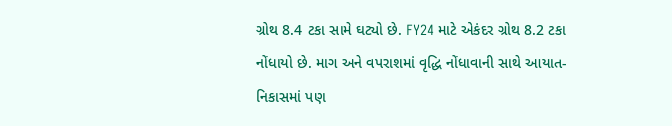ગ્રોથ 8.4 ટકા સામે ઘટ્યો છે. FY24 માટે એકંદર ગ્રોથ 8.2 ટકા નોંધાયો છે. માગ અને વપરાશમાં વૃદ્ધિ નોંધાવાની સાથે આયાત-નિકાસમાં પણ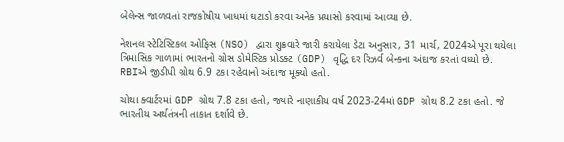બેલેન્સ જાળવતાં રાજકોષીય ખાધમાં ઘટાડો કરવા અનેક પ્રયાસો કરવામાં આવ્યા છે.

નેશનલ સ્ટેટિસ્ટિકલ ઓફિસ (NSO) દ્વારા શુક્રવારે જારી કરાયેલા ડેટા અનુસાર, 31 માર્ચ, 2024એ પૂરા થયેલા ત્રિમાસિક ગાળામાં ભારતનો ગ્રોસ ડોમેસ્ટિક પ્રોડક્ટ (GDP) વૃદ્ધિ દર રિઝર્વ બેન્કના અંદાજ કરતાં વધ્યો છે. RBIએ જીડીપી ગ્રોથ 6.9 ટકા રહેવાનો અંદાજ મૂક્યો હતો.

ચોથા ક્વાર્ટરમાં GDP ગ્રોથ 7.8 ટકા હતો, જ્યારે નાણાકીય વર્ષ 2023-24માં GDP ગ્રોથ 8.2 ટકા હતો. જે ભારતીય અર્થતંત્રની તાકાત દર્શાવે છે.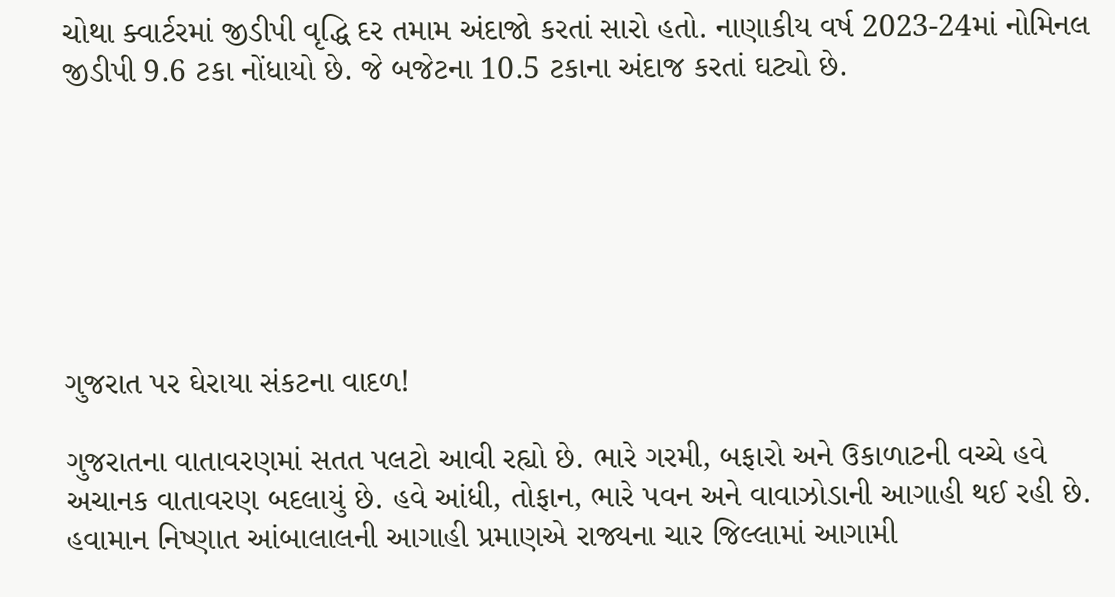ચોથા ક્વાર્ટરમાં જીડીપી વૃદ્ધિ દર તમામ અંદાજો કરતાં સારો હતો. નાણાકીય વર્ષ 2023-24માં નોમિનલ જીડીપી 9.6 ટકા નોંધાયો છે. જે બજેટના 10.5 ટકાના અંદાજ કરતાં ઘટ્યો છે.







ગુજરાત પર ઘેરાયા સંકટના વાદળ!

ગુજરાતના વાતાવરણમાં સતત પલટો આવી રહ્યો છે. ભારે ગરમી, બફારો અને ઉકાળાટની વચ્ચે હવે અચાનક વાતાવરણ બદલાયું છે. હવે આંધી, તોફાન, ભારે પવન અને વાવાઝોડાની આગાહી થઈ રહી છે. હવામાન નિષ્ણાત આંબાલાલની આગાહી પ્રમાણએ રાજ્યના ચાર જિલ્લામાં આગામી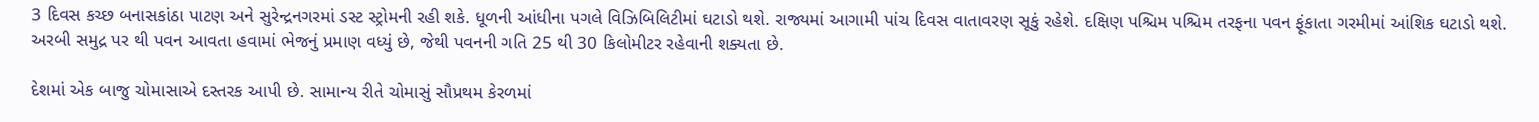3 દિવસ કચ્છ બનાસકાંઠા પાટણ અને સુરેન્દ્રનગરમાં ડસ્ટ સ્ટ્રોમની રહી શકે. ધૂળની આંધીના પગલે વિઝિબિલિટીમાં ઘટાડો થશે. રાજ્યમાં આગામી પાંચ દિવસ વાતાવરણ સૂકું રહેશે. દક્ષિણ પશ્ચિમ પશ્ચિમ તરફના પવન ફૂંકાતા ગરમીમાં આંશિક ઘટાડો થશે. અરબી સમુદ્ર પર થી પવન આવતા હવામાં ભેજનું પ્રમાણ વધ્યું છે, જેથી પવનની ગતિ 25 થી 30 કિલોમીટર રહેવાની શક્યતા છે.

દેશમાં એક બાજુ ચોમાસાએ દસ્તરક આપી છે. સામાન્ય રીતે ચોમાસું સૌપ્રથમ કેરળમાં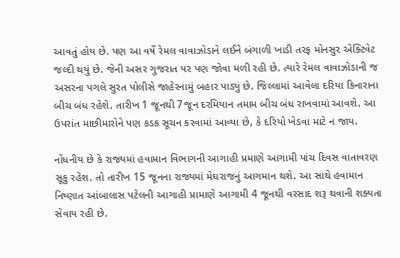આવતું હોય છે. પણ આ વર્ષે રેમલ વાવાઝોડાને લઈને બંગાળી ખાડી તરફ મોનસુર એક્ટિવેટ જલ્દી થયું છે. જેની અસર ગુજરાત પર પણ જોવા મળી રહી છે. ત્યારે રેમલ વાવાઝોડાની જ અસરના પગલે સુરત પોલીસે જાહેરનામું બહાર પાડ્યું છે. જિલ્લામાં આવેલા દરિયા કિનારાના બીચ બંધ રહેશે. તારીખ 1 જૂનથી 7જૂન દરમિયાન તમામ બીચ બંધ રાખવામાં આવશે. આ ઉપરાંત માછીમારોને પણ કડક સૂચન કરવામાં આવ્યા છે, કે દરિયો ખેડવા માટે ન જાય.

નોંધનીય છે કે રાજ્યમાં હવામાન વિભાગની આગાહી પ્રમાણે આગામી પાંચ દિવસ વાતાવરણ સૂકુ રહેશ. તો તારીખ 15 જૂનના રાજ્યમાં મેઘરાજનું આગમાન થશે. આ સાથે હવામાન નિષ્ણાત આંબાલાસ પટેલની આગાહી પ્રામાણે આગામી 4 જૂનથી વરસાદ શરૂ થવાની શક્યતા સેવાય રહી છે.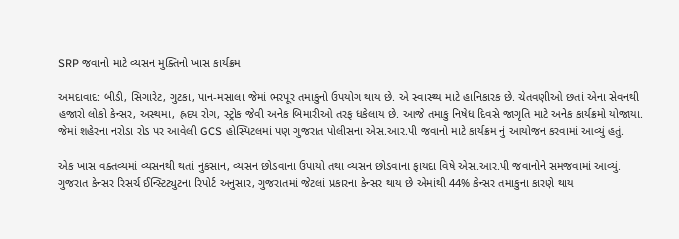SRP જવાનો માટે વ્યસન મુક્તિનો ખાસ કાર્યક્રમ

અમદાવાદ: બીડી, સિગારેટ, ગુટકા, પાન-મસાલા જેમાં ભરપૂર તમાકુનો ઉપયોગ થાય છે. એ સ્વાસ્થ્ય માટે હાનિકારક છે. ચેતવણીઓ છતાં એના સેવનથી હજારો લોકો કેન્સર, અસ્થમા, હ્રદય રોગ, સ્ટ્રોક જેવી અનેક બિમારીઓ તરફ ધકેલાય છે. આજે તમાકુ નિષેધ દિવસે જાગૃતિ માટે અનેક કાર્યક્રમો યોજાયા. જેમાં શહેરના નરોડા રોડ પર આવેલી GCS હોસ્પિટલમાં પણ ગુજરાત પોલીસના એસ.આર.પી જવાનો માટે કાર્યક્રમ નું આયોજન કરવામાં આવ્યું હતું.

એક ખાસ વક્તવ્યમાં વ્યસનથી થતાં નુકસાન, વ્યસન છોડવાના ઉપાયો તથા વ્યસન છોડવાના ફાયદા વિષે એસ.આર.પી જવાનોને સમજવામાં આવ્યું. ગુજરાત કેન્સર રિસર્ચ ઈન્સ્ટિટ્યુટના રિપોર્ટ અનુસાર, ગુજરાતમાં જેટલાં પ્રકારના કેન્સર થાય છે એમાંથી 44% કેન્સર તમાકુના કારણે થાય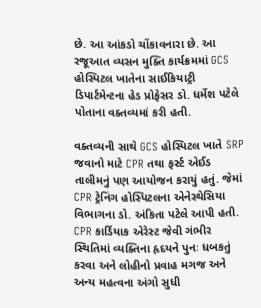છે. આ આંકડો ચોંકાવનારા છે. આ રજૂઆત વ્યસન મુક્તિ કાર્યક્રમમાં GCS હોસ્પિટલ ખાતેના સાઈકિયાટ્રી ડિપાર્ટમેન્ટના હેડ પ્રોફેસર ડો. ધર્મેશ પટેલે પોતાના વક્તવ્યમાં કરી હતી.

વક્તવ્યની સાથે GCS હોસ્પિટલ ખાતે SRP જવાનો માટે CPR તથા ફર્સ્ટ એઈડ તાલીમનું પણ આયોજન કરાયું હતું. જેમાં CPR ટ્રેનિંગ હોસ્પિટલના એનેસ્થેસિયા વિભાગના ડો. અંકિતા પટેલે આપી હતી. CPR કાર્ડિયાક એરેસ્ટ જેવી ગંભીર સ્થિતિમાં વ્યક્તિના હૃદયને પુનઃ ધબકતું કરવા અને લોહીનો પ્રવાહ મગજ અને અન્ય મહત્વના અંગો સુધી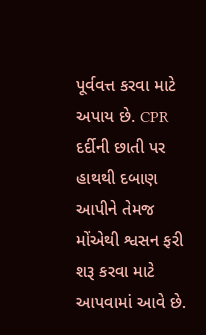પૂર્વવત્ત કરવા માટે અપાય છે. CPR દર્દીની છાતી પર હાથથી દબાણ આપીને તેમજ મોંએથી શ્વસન ફરી શરૂ કરવા માટે આપવામાં આવે છે.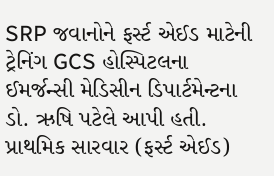SRP જવાનોને ફર્સ્ટ એઈડ માટેની ટ્રેનિંગ GCS હોસ્પિટલના ઈમર્જન્સી મેડિસીન ડિપાર્ટમેન્ટના ડો. ઋષિ પટેલે આપી હતી. પ્રાથમિક સારવાર (ફર્સ્ટ એઈડ)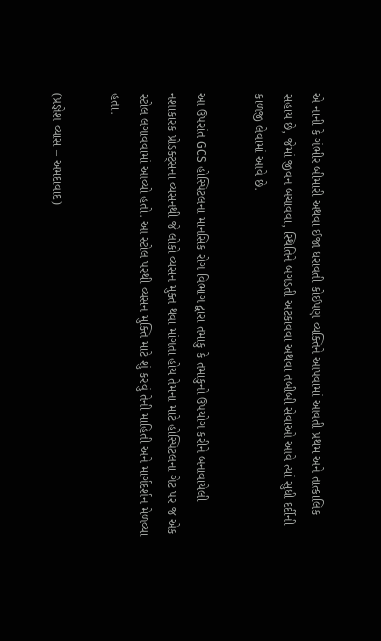એ નાની કે ગંભીર બીમારી અથવા ઈજા ધરાવતી કોઈપણ વ્યક્તિને આપવામાં આવતી પ્રથમ અને તાત્કાલિક સહાય છે, જેમાં જીવન બચાવવા, સ્થિતિને બગડતી અટકાવવા અથવા તબીબી સેવાઓ આવે ત્યાં સુધી દર્દીની કાળજી લેવામાં આવે છે.

આ ઉપરાંત GCS હોસ્પિટલના માનસિક રોગ વિભાગ દ્વારા તમાકુ કે તમાકુનો ઉપયોગ કરીને બનાવાયેલી નશાકારક પ્રોડક્ટ્સના વ્યસનથી જે લોકો વ્યસન મુક્ત થવા માંગતા હોય તેમના માટે હોસ્પિટલના ગેટ પર જ એક સ્ટોલ લગાવવામાં આવ્યો હતો. આ સ્ટોલ પરથી વ્યસન મુક્તિ માટે શું કરવું તેની માહિતી અને માર્ગદર્શન મેળવ્યા હતા.

(પ્રજ્ઞેશ વ્યાસ – અમદાવાદ)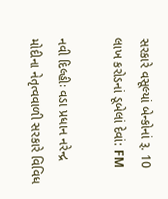સરકારે વસૂલ્યાં બેન્કોનાં રૂ. 10 લાખ કરોડનાં ડૂબેલાં દેવાં: FM

નવી દિલ્હીઃ વડા પ્રધાન નરેન્દ્ર મોદીના નેતૃત્વવાળી સરકારે વિવિધ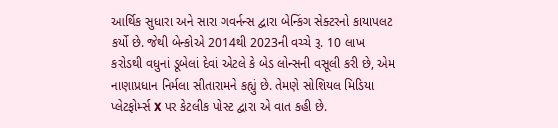આર્થિક સુધારા અને સારા ગવર્નન્સ દ્વારા બેન્કિંગ સેક્ટરનો કાયાપલટ કર્યો છે. જેથી બેન્કોએ 2014થી 2023ની વચ્ચે રૂ. 10 લાખ કરોડથી વધુનાં ડૂબેલાં દેવાં એટલે કે બેડ લોન્સની વસૂલી કરી છે, એમ નાણાપ્રધાન નિર્મલા સીતારામને કહ્યું છે. તેમણે સોશિયલ મિડિયા પ્લેટફોર્મ્સ X પર કેટલીક પોસ્ટ દ્વારા એ વાત કહી છે.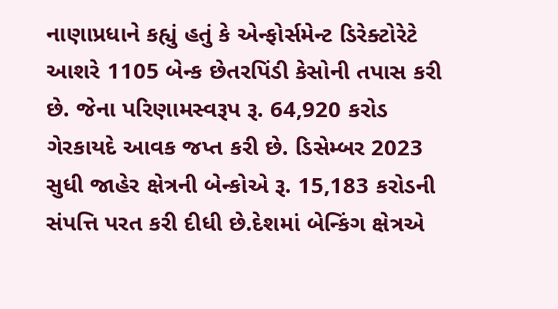નાણાપ્રધાને કહ્યું હતું કે એન્ફોર્સમેન્ટ ડિરેક્ટોરેટે આશરે 1105 બેન્ક છેતરપિંડી કેસોની તપાસ કરી છે. જેના પરિણામસ્વરૂપ રૂ. 64,920 કરોડ ગેરકાયદે આવક જપ્ત કરી છે. ડિસેમ્બર 2023 સુધી જાહેર ક્ષેત્રની બેન્કોએ રૂ. 15,183 કરોડની સંપત્તિ પરત કરી દીધી છે.દેશમાં બેન્કિંગ ક્ષેત્રએ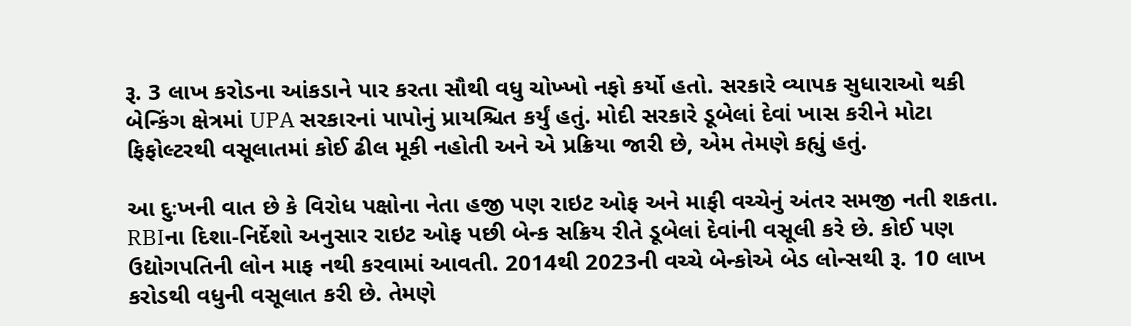રૂ. 3 લાખ કરોડના આંકડાને પાર કરતા સૌથી વધુ ચોખ્ખો નફો કર્યો હતો. સરકારે વ્યાપક સુધારાઓ થકી બેન્કિંગ ક્ષેત્રમાં UPA સરકારનાં પાપોનું પ્રાયશ્ચિત કર્યું હતું. મોદી સરકારે ડૂબેલાં દેવાં ખાસ કરીને મોટા ફિફોલ્ટરથી વસૂલાતમાં કોઈ ઢીલ મૂકી નહોતી અને એ પ્રક્રિયા જારી છે, એમ તેમણે કહ્યું હતું.

આ દુઃખની વાત છે કે વિરોધ પક્ષોના નેતા હજી પણ રાઇટ ઓફ અને માફી વચ્ચેનું અંતર સમજી નતી શકતા. RBIના દિશા-નિર્દેશો અનુસાર રાઇટ ઓફ પછી બેન્ક સક્રિય રીતે ડૂબેલાં દેવાંની વસૂલી કરે છે. કોઈ પણ ઉદ્યોગપતિની લોન માફ નથી કરવામાં આવતી. 2014થી 2023ની વચ્ચે બેન્કોએ બેડ લોન્સથી રૂ. 10 લાખ કરોડથી વધુની વસૂલાત કરી છે. તેમણે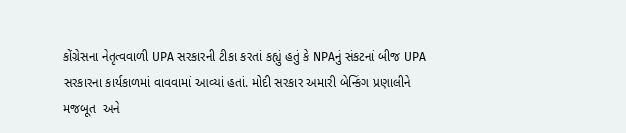કોંગ્રેસના નેતૃત્વવાળી UPA સરકારની ટીકા કરતાં કહ્યું હતું કે NPAનું સંકટનાં બીજ UPA સરકારના કાર્યકાળમાં વાવવામાં આવ્યાં હતાં. મોદી સરકાર અમારી બેન્કિંગ પ્રણાલીને મજબૂત  અને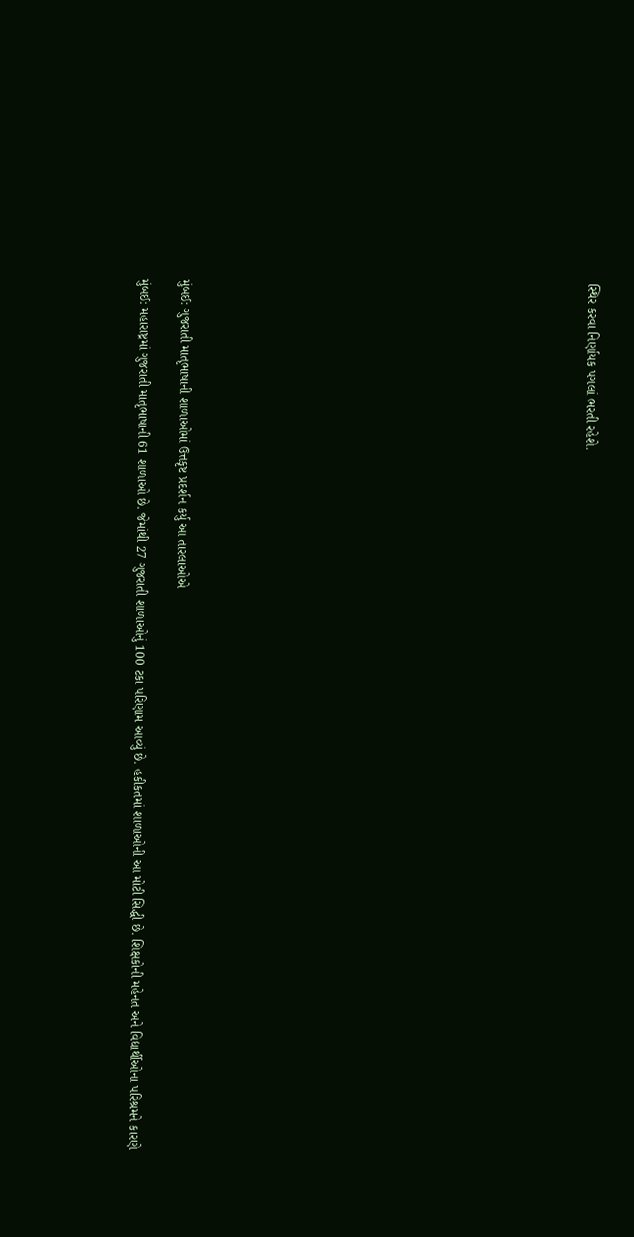સ્થિર કરવા નિર્ણાયક પગલાં ભરતી રહેશે.



















મુંબઈ: ગુજરાતી માતૃભાષાની શાળાઓમાં ઉત્તકૃષ્ટ પ્રદર્શન કર્યુ આ તારલાઓએ

મુંબઈ: મહારાષ્ટ્રમાં ગુજરાતી માતૃભાષાની 61 શાળાઓ છે. જેમાંથી 27 ગુજરાતી શાળાઓનું 100 ટકા પરિણામ આવ્યું છે. હકીકતમાં શાળાઓની આ મોટી સિદ્ધી છે. શિક્ષકોની મહેનત અને વિદ્યાર્થીઓના પરિશ્રમને કારણે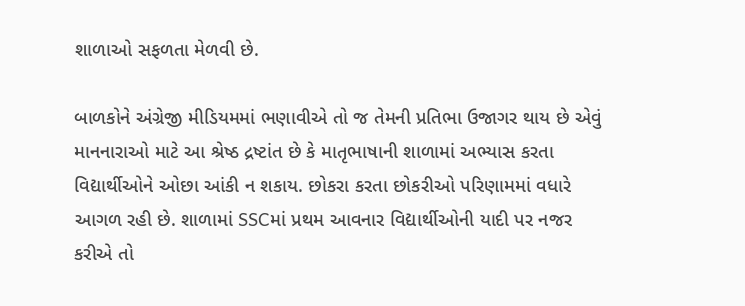શાળાઓ સફળતા મેળવી છે.

બાળકોને અંગ્રેજી મીડિયમમાં ભણાવીએ તો જ તેમની પ્રતિભા ઉજાગર થાય છે એવું માનનારાઓ માટે આ શ્રેષ્ઠ દ્રષ્ટાંત છે કે માતૃભાષાની શાળામાં અભ્યાસ કરતા વિદ્યાર્થીઓને ઓછા આંકી ન શકાય. છોકરા કરતા છોકરીઓ પરિણામમાં વધારે આગળ રહી છે. શાળામાં SSCમાં પ્રથમ આવનાર વિદ્યાર્થીઓની યાદી પર નજર કરીએ તો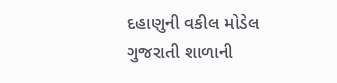દહાણુની વકીલ મોડેલ ગુજરાતી શાળાની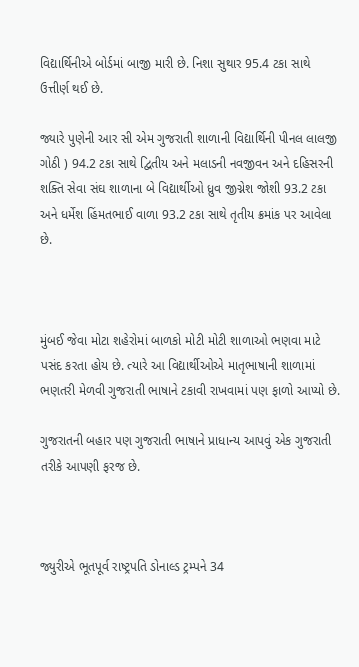વિદ્યાર્થિનીએ બોર્ડમાં બાજી મારી છે. નિશા સુથાર 95.4 ટકા સાથે ઉત્તીર્ણ થઈ છે.

જ્યારે પુણેની આર સી એમ ગુજરાતી શાળાની વિદ્યાર્થિની પીનલ લાલજી ગોઠી ) 94.2 ટકા સાથે દ્વિતીય અને મલાડની નવજીવન અને દહિસરની શક્તિ સેવા સંઘ શાળાના બે વિદ્યાર્થીઓ ધ્રુવ જીગ્નેશ જોશી 93.2 ટકા અને ધર્મેશ હિંમતભાઈ વાળા 93.2 ટકા સાથે તૃતીય ક્રમાંક પર આવેલા છે.



મુંબઈ જેવા મોટા શહેરોમાં બાળકો મોટી મોટી શાળાઓ ભણવા માટે પસંદ કરતા હોય છે. ત્યારે આ વિદ્યાર્થીઓએ માતૃભાષાની શાળામાં ભણતરી મેળવી ગુજરાતી ભાષાને ટકાવી રાખવામાં પણ ફાળો આપ્યો છે.

ગુજરાતની બહાર પણ ગુજરાતી ભાષાને પ્રાધાન્ય આપવું એક ગુજરાતી તરીકે આપણી ફરજ છે.



જ્યુરીએ ભૂતપૂર્વ રાષ્ટ્રપતિ ડોનાલ્ડ ટ્રમ્પને 34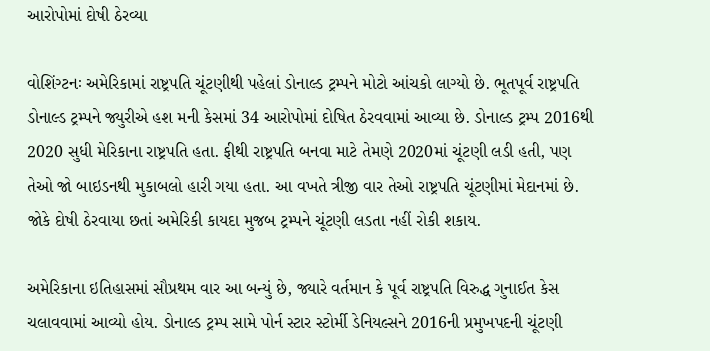આરોપોમાં દોષી ઠેરવ્યા

વોશિંગ્ટનઃ અમેરિકામાં રાષ્ટ્રપતિ ચૂંટણીથી પહેલાં ડોનાલ્ડ ટ્રમ્પને મોટો આંચકો લાગ્યો છે. ભૂતપૂર્વ રાષ્ટ્રપતિ ડોનાલ્ડ ટ્રમ્પને જ્યુરીએ હશ મની કેસમાં 34 આરોપોમાં દોષિત ઠેરવવામાં આવ્યા છે. ડોનાલ્ડ ટ્રમ્પ 2016થી 2020 સુધી મેરિકાના રાષ્ટ્રપતિ હતા. ફીથી રાષ્ટ્રપતિ બનવા માટે તેમણે 2020માં ચૂંટણી લડી હતી, પણ તેઓ જો બાઇડનથી મુકાબલો હારી ગયા હતા. આ વખતે ત્રીજી વાર તેઓ રાષ્ટ્રપતિ ચૂંટણીમાં મેદાનમાં છે. જોકે દોષી ઠેરવાયા છતાં અમેરિકી કાયદા મુજબ ટ્રમ્પને ચૂંટણી લડતા નહીં રોકી શકાય.

અમેરિકાના ઇતિહાસમાં સૌપ્રથમ વાર આ બન્યું છે, જ્યારે વર્તમાન કે પૂર્વ રાષ્ટ્રપતિ વિરુદ્ધ ગુનાઈત કેસ ચલાવવામાં આવ્યો હોય. ડોનાલ્ડ ટ્રમ્પ સામે પોર્ન સ્ટાર સ્ટોર્મી ડેનિયલ્સને 2016ની પ્રમુખપદની ચૂંટણી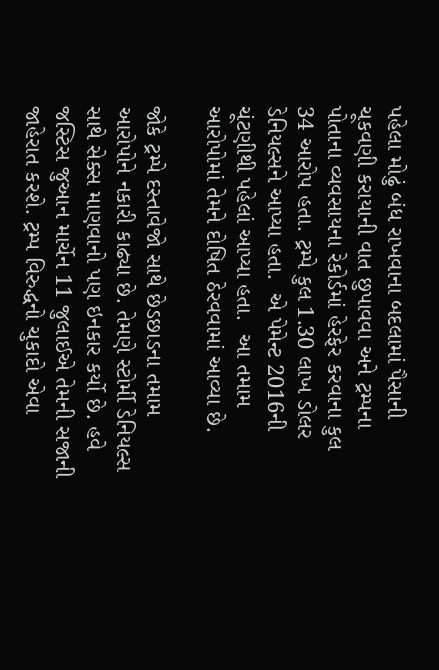પહેલા મોઢું બંધ રાખવાના બદલામાં પૈસાની ચૂકવણી કરાયાની વાત છુપાવવા અને ટ્રમ્પના પોતાના વ્યવસાયના રેકોર્ડમાં હેરફેર કરવાના કુલ 34 આરોપ હતા. ટ્રમ્પે કુલ 1.30 લાખ ડોલર ડેનિયલ્સને આપ્યા હતા.  એ પેમેન્ટ 2016ની ચૂંટણીથી પહેલાં આપ્યા હતા.  આ તમામ આરોપોમાં તેમને દોષિત ઠેરવવામાં આવ્યા છે.

જોકે ટ્રમ્પે દસ્તાવેજો સાથે છેડછાડના તમામ આરોપોને નકારી કાઢ્યા છે. તેમણે સ્ટોર્મી ડેનિયલ્સ સાથે સેક્સ માણવાનો પણ ઇનકાર કર્યો છે. હવે જસ્ટિસ જુઆન માર્ચેન 11 જુલાઈએ તેમની સજાની જાહેરાત કરશે. ટ્રમ્પ વિરુદ્ધનો ચુકાદો એવા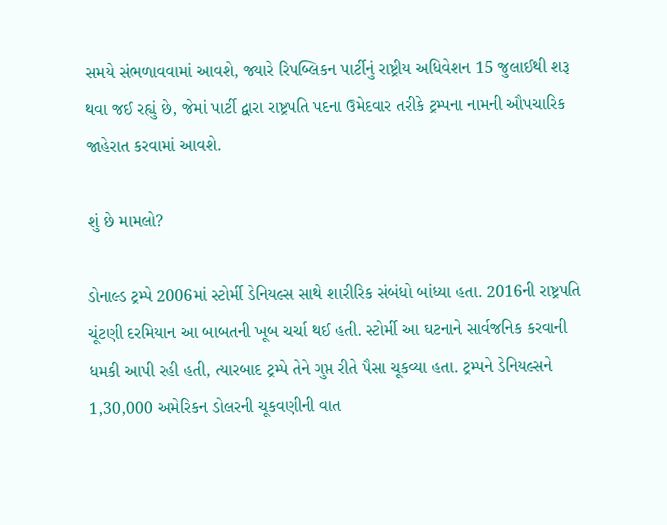સમયે સંભળાવવામાં આવશે, જ્યારે રિપબ્લિકન પાર્ટીનું રાષ્ટ્રીય અધિવેશન 15 જુલાઈથી શરૂ થવા જઈ રહ્યું છે, જેમાં પાર્ટી દ્વારા રાષ્ટ્રપતિ પદના ઉમેદવાર તરીકે ટ્રમ્પના નામની ઔપચારિક જાહેરાત કરવામાં આવશે.

શું છે મામલો?

ડોનાલ્ડ ટ્રમ્પે 2006માં સ્ટોર્મી ડેનિયલ્સ સાથે શારીરિક સંબંધો બાંધ્યા હતા. 2016ની રાષ્ટ્રપતિ ચૂંટણી દરમિયાન આ બાબતની ખૂબ ચર્ચા થઈ હતી. સ્ટોર્મી આ ઘટનાને સાર્વજનિક કરવાની ધમકી આપી રહી હતી, ત્યારબાદ ટ્રમ્પે તેને ગુપ્ત રીતે પૈસા ચૂકવ્યા હતા. ટ્રમ્પને ડેનિયલ્સને 1,30,000 અમેરિકન ડોલરની ચૂકવણીની વાત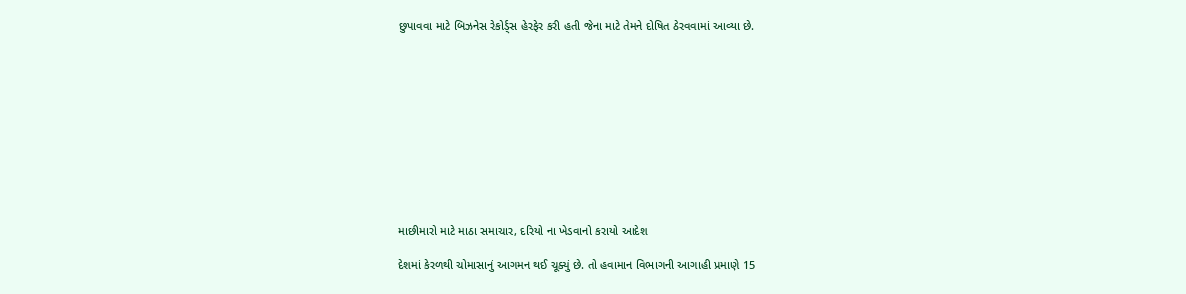છુપાવવા માટે બિઝનેસ રેકોર્ડ્સ હેરફેર કરી હતી જેના માટે તેમને દોષિત ઠેરવવામાં આવ્યા છે.











માછીમારો માટે માઠા સમાચાર, દરિયો ના ખેડવાનો કરાયો આદેશ

દેશમાં કેરળથી ચોમાસાનું આગમન થઈ ચૂક્યું છે. તો હવામાન વિભાગની આગાહી પ્રમાણે 15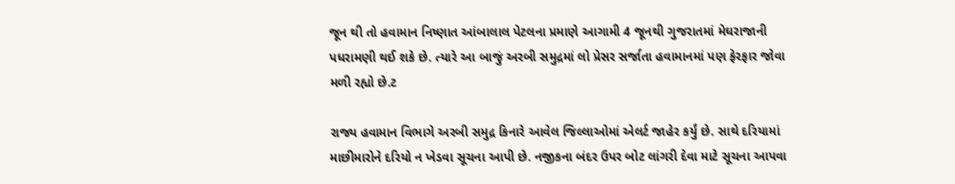જૂન થી તો હવામાન નિષ્ણાત આંબાલાલ પેટલના પ્રમાણે આગામી 4 જૂનથી ગુજરાતમાં મેઘરાજાની પધરામણી થઈ શકે છે. ત્યારે આ બાજું અરબી સમુદ્રમાં લો પ્રેસર સર્જાતા હવામાનમાં પણ ફેરફાર જોવા મળી રહ્યો છે.ટ

રાજ્ય હવામાન વિભાગે અરબી સમુદ્ર કિનારે આવેલ જિલ્લાઓમાં એલર્ટ જાહેર કર્યું છે. સાથે દરિયામાં માછીમારોને દરિયો ન ખેડવા સૂચના આપી છે. નજીકના બંદર ઉપર બોટ લાંગરી દેવા માટે સૂચના આપવા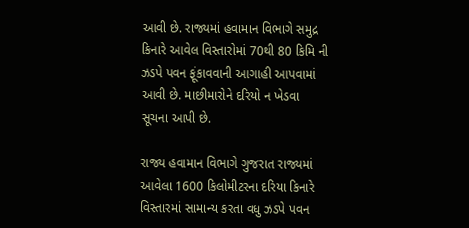આવી છે. રાજ્યમાં હવામાન વિભાગે સમુદ્ર કિનારે આવેલ વિસ્તારોમાં 70થી 80 કિમિ ની ઝડપે પવન ફૂંકાવવાની આગાહી આપવામાં આવી છે. માછીમારોને દરિયો ન ખેડવા સૂચના આપી છે.

રાજ્ય હવામાન વિભાગે ગુજરાત રાજ્યમાં આવેલા 1600 કિલોમીટરના દરિયા કિનારે વિસ્તારમાં સામાન્ય કરતા વધુ ઝડપે પવન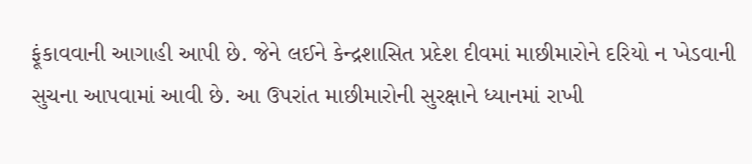ફૂંકાવવાની આગાહી આપી છે. જેને લઈને કેન્દ્રશાસિત પ્રદેશ દીવમાં માછીમારોને દરિયો ન ખેડવાની સુચના આપવામાં આવી છે. આ ઉપરાંત માછીમારોની સુરક્ષાને ધ્યાનમાં રાખી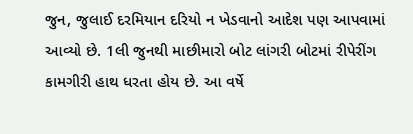જુન, જુલાઈ દરમિયાન દરિયો ન ખેડવાનો આદેશ પણ આપવામાં આવ્યો છે. 1લી જુનથી માછીમારો બોટ લાંગરી બોટમાં રીપેરીંગ કામગીરી હાથ ધરતા હોય છે. આ વર્ષે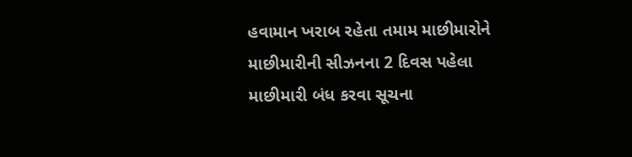હવામાન ખરાબ રહેતા તમામ માછીમારોને માછીમારીની સીઝનના 2 દિવસ પહેલા માછીમારી બંધ કરવા સૂચના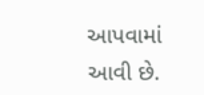આપવામાં આવી છે.